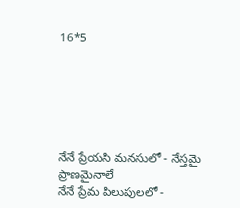16*5






నేనే ప్రేయసి మనసులో - నేస్తమై ప్రాణమైనాలే
నేనే ప్రేమ పిలుపులలో -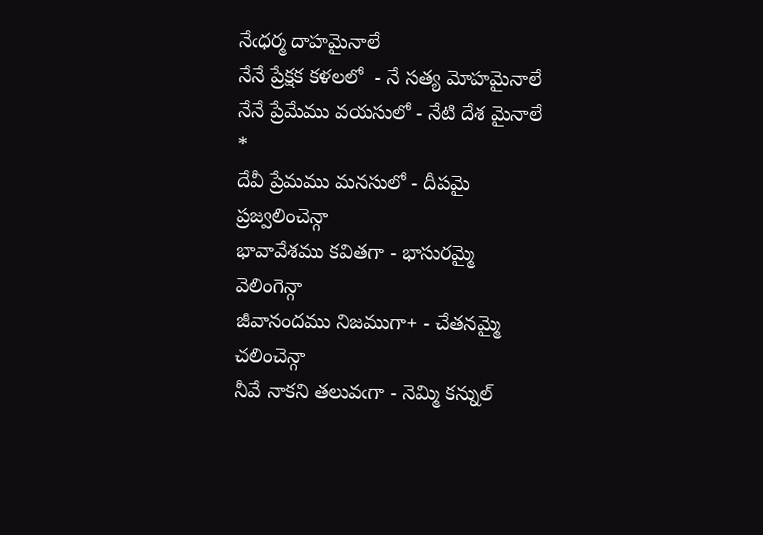నేఁధర్మ దాహమైనాలే
నేనే ప్రేక్షక కళలలో  - నే సత్య మోహమైనాలే
నేనే ప్రేమేము వయసులో - నేటి దేశ మైనాలే
*
దేవీ ప్రేమము మనసులో - దీపమై ప్రజ్వలించెన్గా
భావావేశము కవితగా - భాసురమ్మై వెలింగెన్గా
జీవానందము నిజముగా+ - చేతనమ్మై చలించెన్గా
నీవే నాకని తలువఁగా - నెమ్మి కన్నుల్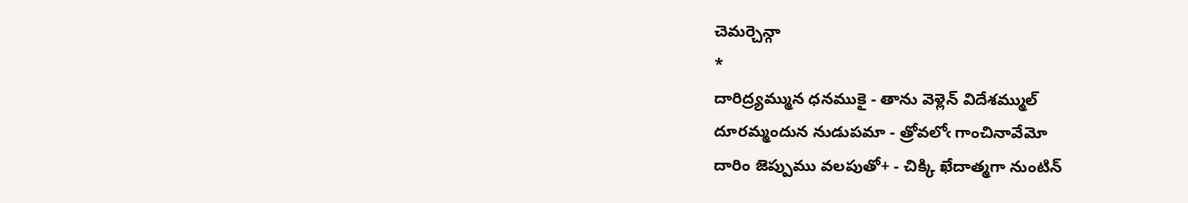చెమర్చెన్గా
*
దారిద్ర్యమ్మున ధనముకై - తాను వెళ్లెన్ విదేశమ్ముల్
దూరమ్మందున నుడుపమా - త్రోవలోఁ గాంచినావేమో
దారిం జెప్పుము వలపుతో+ - చిక్కి ఖేదాత్మగా నుంటిన్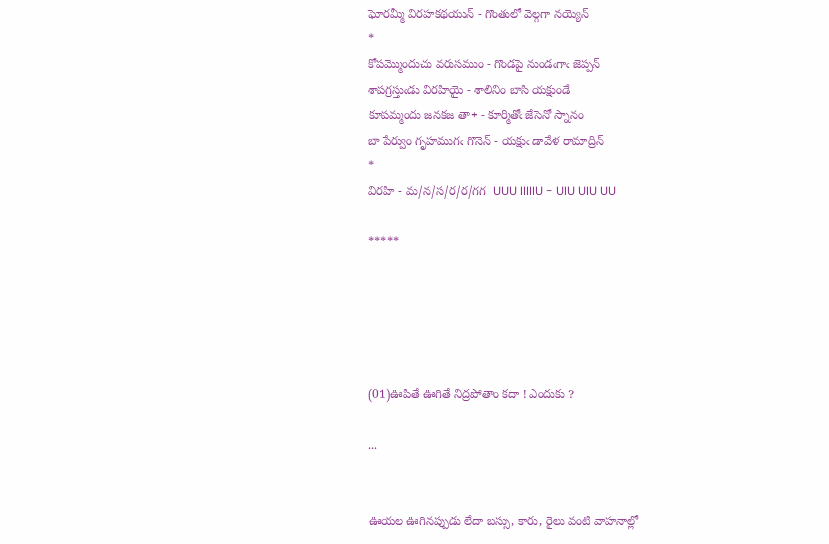ఘోరమ్మీ విరహకథయున్ - గొంతులో వెల్గగా నయ్యెన్
*
కోపమ్మొందుచు వరుసముం - గొండపై నుండఁగాఁ జెప్పన్
శాపగ్రస్తుఁడు విరహియై - శాలినిం బాసి యక్షుండే
కూపమ్మందు జనకజ తా+ - కూర్మితోఁ జేసెనో స్నానం
బా పేర్వుం గృహముగఁ గొనెన్ - యక్షుఁ డావేళ రామాద్రిన్
*
విరహి - మ/న/స/ర/ర/గగ  UUU IIIIIU - UIU UIU UU

*****





(01)ఊపితే ఊగితే నిద్రపోతాం కదా ! ఎందుకు ?

...


ఊయల ఊగినప్పుడు లేదా బస్సు, కారు, రైలు వంటి వాహనాల్లో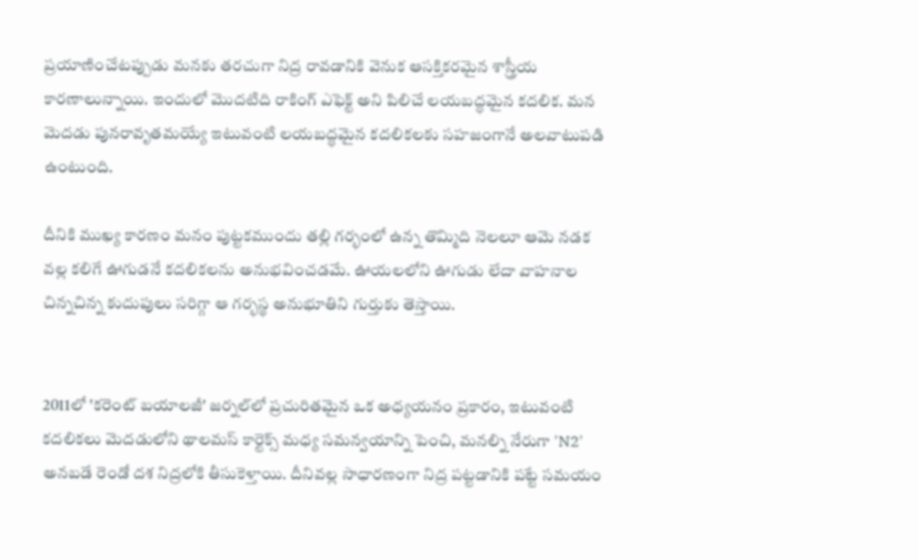ప్రయాణించేటప్పుడు మనకు తరచుగా నిద్ర రావడానికి వెనుక ఆసక్తికరమైన శాస్త్రీయ కారణాలున్నాయి. ఇందులో మొదటిది రాకింగ్ ఎఫెక్ట్ అని పిలిచే లయబద్ధమైన కదలిక. మన మెదడు పునరావృతమయ్యే ఇటువంటి లయబద్ధమైన కదలికలకు సహజంగానే అలవాటుపడి ఉంటుంది.

దీనికి ముఖ్య కారణం మనం పుట్టకముందు తల్లి గర్భంలో ఉన్న తొమ్మిది నెలలూ ఆమె నడక వల్ల కలిగే ఊగుడనే కదలికలను అనుభవించడమే. ఊయలలోని ఊగుడు లేదా వాహనాల చిన్నచిన్న కుదుపులు సరిగ్గా ఆ గర్భస్థ అనుభూతిని గుర్తుకు తెస్తాయి.


2011లో 'కరెంట్ బయాలజీ' జర్నల్‌లో ప్రచురితమైన ఒక అధ్యయనం ప్రకారం, ఇటువంటి కదలికలు మెదడులోని థాలమస్ కార్టెక్స్ మధ్య సమన్వయాన్ని పెంచి, మనల్ని నేరుగా 'N2' అనబడే రెండో దశ నిద్రలోకి తీసుకెళ్తాయి. దీనివల్ల సాధారణంగా నిద్ర పట్టడానికి పట్టే సమయం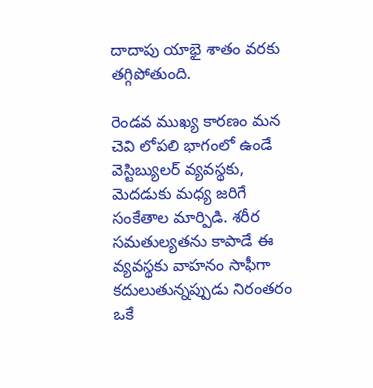దాదాపు యాభై శాతం వరకు తగ్గిపోతుంది.

రెండవ ముఖ్య కారణం మన చెవి లోపలి భాగంలో ఉండే వెస్టిబ్యులర్ వ్యవస్థకు, మెదడుకు మధ్య జరిగే సంకేతాల మార్పిడి. శరీర సమతుల్యతను కాపాడే ఈ వ్యవస్థకు వాహనం సాఫీగా కదులుతున్నప్పుడు నిరంతరం ఒకే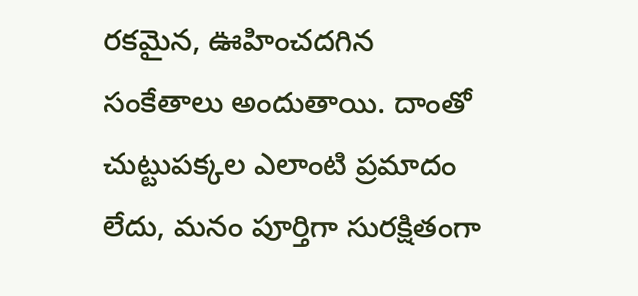రకమైన, ఊహించదగిన సంకేతాలు అందుతాయి. దాంతో చుట్టుపక్కల ఎలాంటి ప్రమాదం లేదు, మనం పూర్తిగా సురక్షితంగా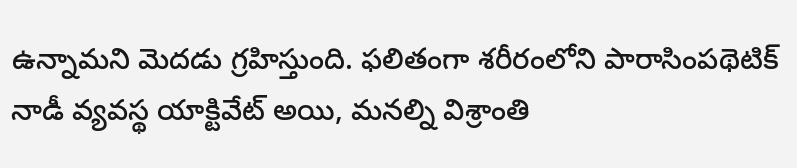ఉన్నామని మెదడు గ్రహిస్తుంది. ఫలితంగా శరీరంలోని పారాసింపథెటిక్ నాడీ వ్యవస్థ యాక్టివేట్ అయి, మనల్ని విశ్రాంతి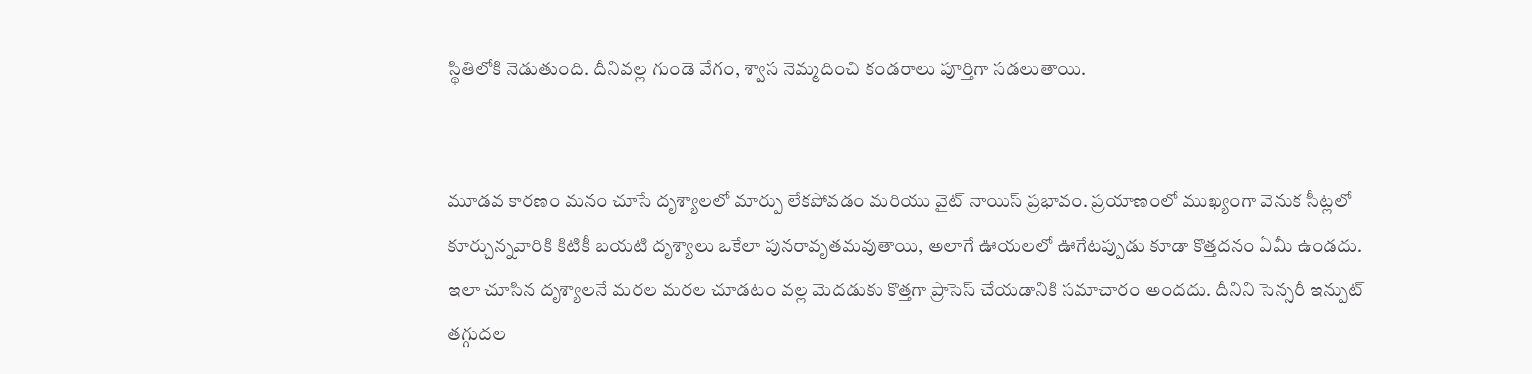స్థితిలోకి నెడుతుంది. దీనివల్ల గుండె వేగం, శ్వాస నెమ్మదించి కండరాలు పూర్తిగా సడలుతాయి.


మూడవ కారణం మనం చూసే దృశ్యాలలో మార్పు లేకపోవడం మరియు వైట్ నాయిస్ ప్రభావం. ప్రయాణంలో ముఖ్యంగా వెనుక సీట్లలో కూర్చున్నవారికి కిటికీ బయటి దృశ్యాలు ఒకేలా పునరావృతమవుతాయి, అలాగే ఊయలలో ఊగేటప్పుడు కూడా కొత్తదనం ఏమీ ఉండదు. ఇలా చూసిన దృశ్యాలనే మరల మరల చూడటం వల్ల మెదడుకు కొత్తగా ప్రాసెస్ చేయడానికి సమాచారం అందదు. దీనిని సెన్సరీ ఇన్పుట్ తగ్గుదల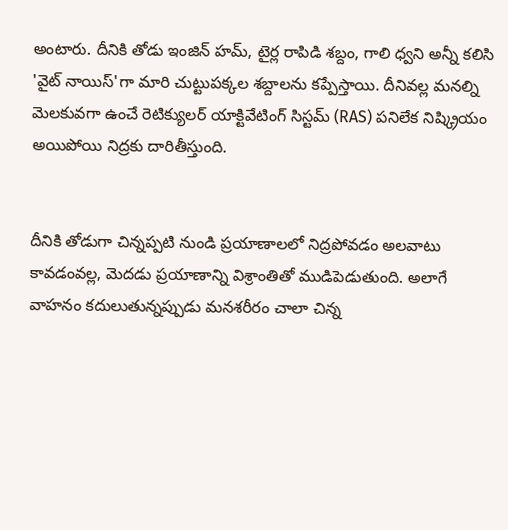అంటారు. దీనికి తోడు ఇంజిన్ హమ్, టైర్ల రాపిడి శబ్దం, గాలి ధ్వని అన్నీ కలిసి 'వైట్ నాయిస్'గా మారి చుట్టుపక్కల శబ్దాలను కప్పేస్తాయి. దీనివల్ల మనల్ని మెలకువగా ఉంచే రెటిక్యులర్ యాక్టివేటింగ్ సిస్టమ్ (RAS) పనిలేక నిష్క్రియం అయిపోయి నిద్రకు దారితీస్తుంది.


దీనికి తోడుగా చిన్నప్పటి నుండి ప్రయాణాలలో నిద్రపోవడం అలవాటు కావడంవల్ల, మెదడు ప్రయాణాన్ని విశ్రాంతితో ముడిపెడుతుంది. అలాగే వాహనం కదులుతున్నప్పుడు మనశరీరం చాలా చిన్న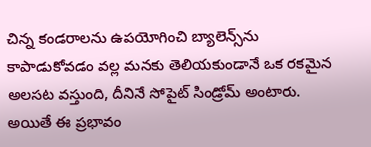చిన్న కండరాలను ఉపయోగించి బ్యాలెన్స్‌ను కాపాడుకోవడం వల్ల మనకు తెలియకుండానే ఒక రకమైన అలసట వస్తుంది, దీనినే సోపైట్ సిండ్రోమ్ అంటారు. అయితే ఈ ప్రభావం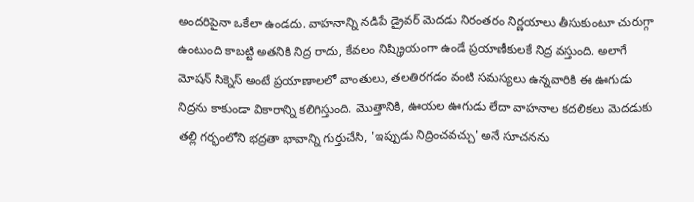అందరిపైనా ఒకేలా ఉండదు. వాహనాన్ని నడిపే డ్రైవర్ మెదడు నిరంతరం నిర్ణయాలు తీసుకుంటూ చురుగ్గా ఉంటుంది కాబట్టి అతనికి నిద్ర రాదు, కేవలం నిష్క్రియంగా ఉండే ప్రయాణీకులకే నిద్ర వస్తుంది. అలాగే మోషన్ సిక్నెస్ అంటే ప్రయాణాలలో వాంతులు, తలతిరగడం వంటి సమస్యలు ఉన్నవారికి ఈ ఊగుడు నిద్రను కాకుండా వికారాన్ని కలిగిస్తుంది. మొత్తానికి, ఊయల ఊగుడు లేదా వాహనాల కదలికలు మెదడుకు తల్లి గర్భంలోని భద్రతా భావాన్ని గుర్తుచేసి, 'ఇప్పుడు నిద్రించవచ్చు' అనే సూచనను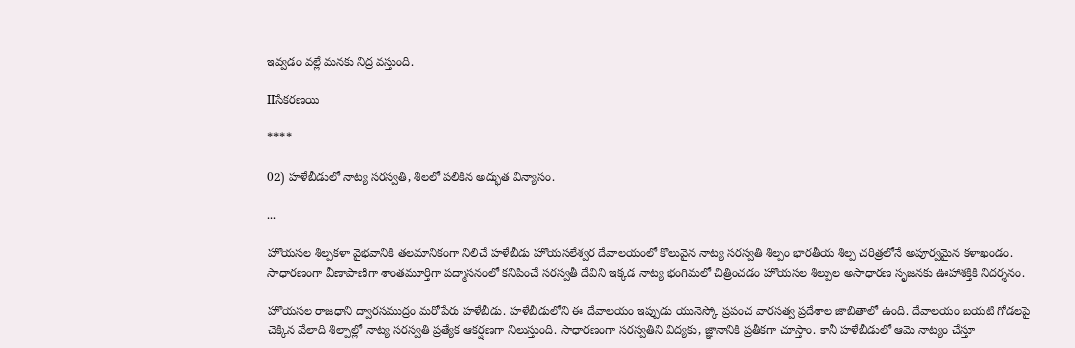ఇవ్వడం వల్లే మనకు నిద్ర వస్తుంది.

IIసేకరణయి

****

02) హళేబీడులో నాట్య సరస్వతి, శిలలో పలికిన అద్భుత విన్యాసం.

...

హొయసల శిల్పకళా వైభవానికి తలమానికంగా నిలిచే హళేబీడు హొయసలేశ్వర దేవాలయంలో కొలువైన నాట్య సరస్వతి శిల్పం భారతీయ శిల్ప చరిత్రలోనే అపూర్వమైన కళాఖండం. సాధారణంగా వీణాపాణిగా శాంతమూర్తిగా పద్మాసనంలో కనిపించే సరస్వతీ దేవిని ఇక్కడ నాట్య భంగిమలో చిత్రించడం హొయసల శిల్పుల అసాధారణ సృజనకు ఊహాశక్తికి నిదర్శనం.

హొయసల రాజధాని ద్వారసముద్రం మరోపేరు హళేబీడు. హళేబీడులోని ఈ దేవాలయం ఇప్పుడు యునెస్కో ప్రపంచ వారసత్వ ప్రదేశాల జాబితాలో ఉంది. దేవాలయం బయటి గోడలపై చెక్కిన వేలాది శిల్పాల్లో నాట్య సరస్వతి ప్రత్యేక ఆకర్షణగా నిలుస్తుంది. సాధారణంగా సరస్వతిని విద్యకు, జ్ఞానానికి ప్రతీకగా చూస్తాం. కానీ హళేబీడులో ఆమె నాట్యం చేస్తూ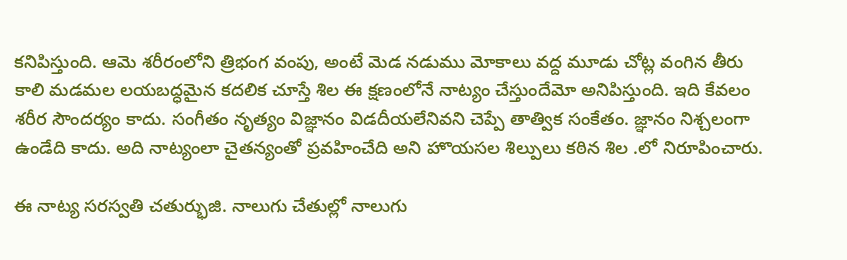కనిపిస్తుంది. ఆమె శరీరంలోని త్రిభంగ వంపు, అంటే మెడ నడుము మోకాలు వద్ద మూడు చోట్ల వంగిన తీరు కాలి మడమల లయబద్ధమైన కదలిక చూస్తే శిల ఈ క్షణంలోనే నాట్యం చేస్తుందేమో అనిపిస్తుంది. ఇది కేవలం శరీర సౌందర్యం కాదు. సంగీతం నృత్యం విజ్ఞానం విడదీయలేనివని చెప్పే తాత్విక సంకేతం. జ్ఞానం నిశ్చలంగా ఉండేది కాదు. అది నాట్యంలా చైతన్యంతో ప్రవహించేది అని హొయసల శిల్పులు కఠిన శిల .లో నిరూపించారు.

ఈ నాట్య సరస్వతి చతుర్భుజి. నాలుగు చేతుల్లో నాలుగు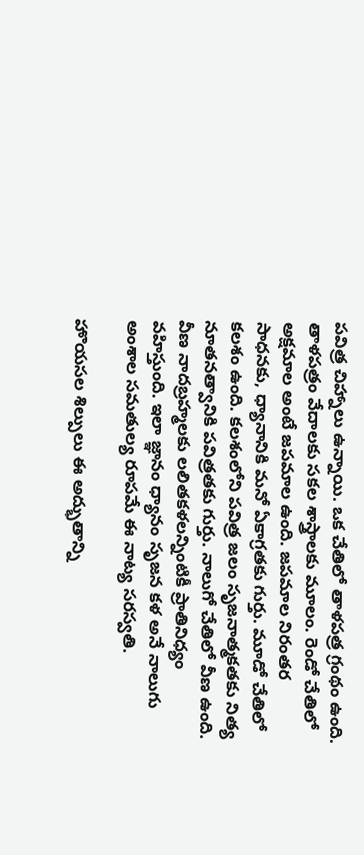పవిత్ర చిహ్నాలు ఉన్నాయి. ఒక చేతిలో తాళపత్ర గ్రంథం ఉంది. తాళపత్రం వేదాలకు సకల శాస్త్రాలకు మూలం. రెండో చేతిలో అక్షమాల అంటే జపమాల ఉంది. జపమాల నిరంతర సాధనకు, ధ్యానానికి మనో ఏకాగ్రతకు గుర్తు. మూడో చేతిలో కలశం ఉంది. కలశంలోని పవిత్ర జలం సృజనాత్మకతకు నిత్య నూతనత్వానికి పవిత్రతకు గుర్తు. నాలుగో చేతిలో వీణ ఉంది. వీణ నాదబ్రహ్మలకు లలితకళలన్నింటికీ ప్రాతినిధ్యం వహిస్తుంది. ఇలా జ్ఞానం ధ్యానం సృజన కళ అనే నాలుగు అంశాల సమతుల్య రూపమే ఈ నాట్య సరస్వతి.

హొయసల శిల్పులు ఈ అద్భుతాన్ని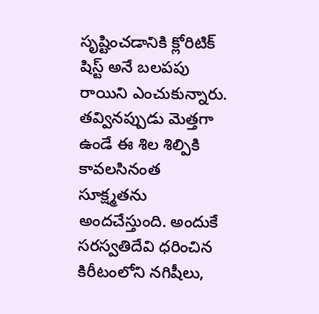సృష్టించడానికి క్లోరిటిక్ షిస్ట్ అనే బలపపు రాయిని ఎంచుకున్నారు. తవ్వినప్పుడు మెత్తగా ఉండే ఈ శిల శిల్పికి కావలసినంత సూక్ష్మతను అందచేస్తుంది. అందుకే సరస్వతిదేవి ధరించిన కిరీటంలోని నగిషీలు,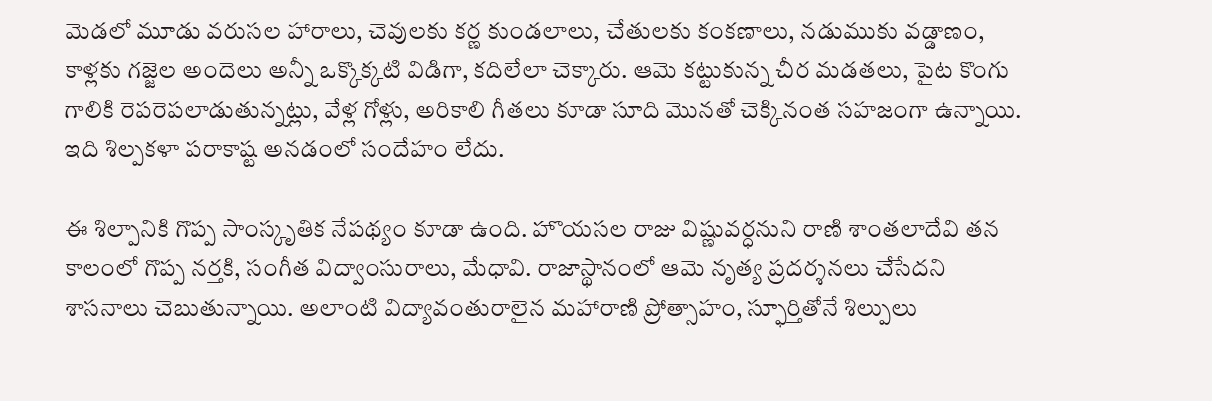మెడలో మూడు వరుసల హారాలు, చెవులకు కర్ణ కుండలాలు, చేతులకు కంకణాలు, నడుముకు వడ్డాణం, కాళ్లకు గజ్జెల అందెలు అన్నీ ఒక్కొక్కటి విడిగా, కదిలేలా చెక్కారు. ఆమె కట్టుకున్న చీర మడతలు, పైట కొంగు గాలికి రెపరెపలాడుతున్నట్లు, వేళ్ల గోళ్లు, అరికాలి గీతలు కూడా సూది మొనతో చెక్కినంత సహజంగా ఉన్నాయి. ఇది శిల్పకళా పరాకాష్ట అనడంలో సందేహం లేదు.

ఈ శిల్పానికి గొప్ప సాంస్కృతిక నేపథ్యం కూడా ఉంది. హొయసల రాజు విష్ణువర్ధనుని రాణి శాంతలాదేవి తన కాలంలో గొప్ప నర్తకి, సంగీత విద్వాంసురాలు, మేధావి. రాజాస్థానంలో ఆమె నృత్య ప్రదర్శనలు చేసేదని శాసనాలు చెబుతున్నాయి. అలాంటి విద్యావంతురాలైన మహారాణి ప్రోత్సాహం, స్ఫూర్తితోనే శిల్పులు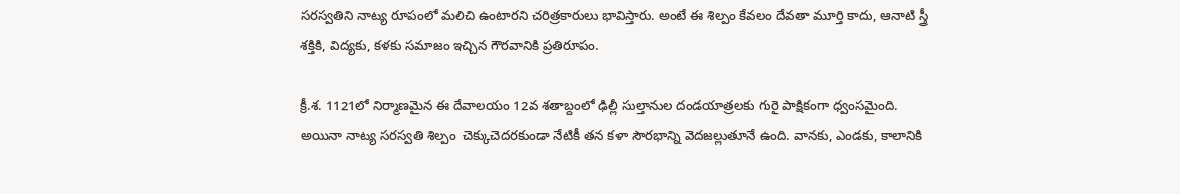సరస్వతిని నాట్య రూపంలో మలిచి ఉంటారని చరిత్రకారులు భావిస్తారు. అంటే ఈ శిల్పం కేవలం దేవతా మూర్తి కాదు, ఆనాటి స్త్రీ శక్తికి, విద్యకు, కళకు సమాజం ఇచ్చిన గౌరవానికి ప్రతిరూపం.

క్రీ.శ. 1121లో నిర్మాణమైన ఈ దేవాలయం 12వ శతాబ్దంలో ఢిల్లీ సుల్తానుల దండయాత్రలకు గురై పాక్షికంగా ధ్వంసమైంది. అయినా నాట్య సరస్వతి శిల్పం  చెక్కుచెదరకుండా నేటికీ తన కళా సౌరభాన్ని వెదజల్లుతూనే ఉంది. వానకు, ఎండకు, కాలానికి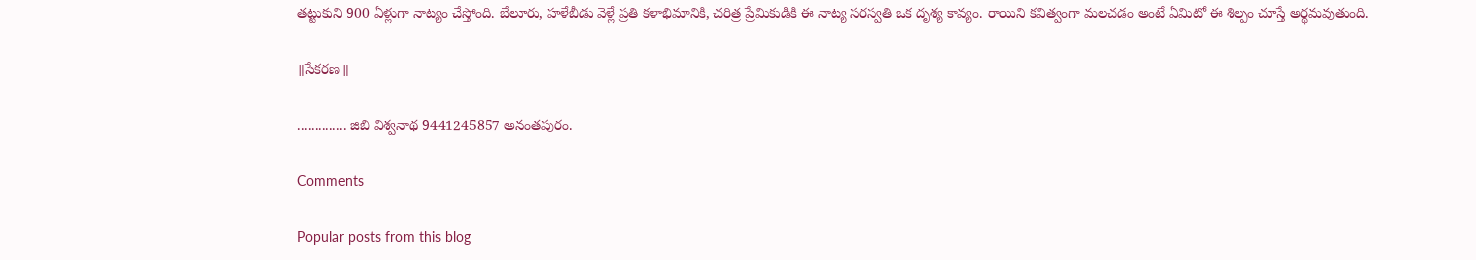తట్టుకుని 900 ఏళ్లుగా నాట్యం చేస్తోంది. బేలూరు, హళేబీడు వెళ్లే ప్రతి కళాభిమానికి, చరిత్ర ప్రేమికుడికి ఈ నాట్య సరస్వతి ఒక దృశ్య కావ్యం. రాయిని కవిత్వంగా మలచడం అంటే ఏమిటో ఈ శిల్పం చూస్తే అర్థమవుతుంది.

॥సేకరణ॥

.............. జిబి విశ్వనాథ 9441245857 అనంతపురం.

Comments

Popular posts from this blog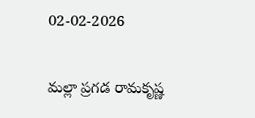02-02-2026

మల్లా ప్రగడ రామకృష్ణ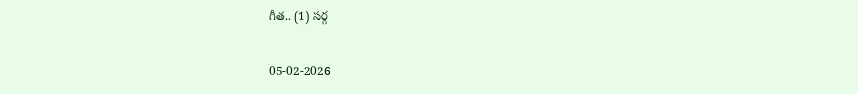గీత.. (1) సర్గ

05-02-2026